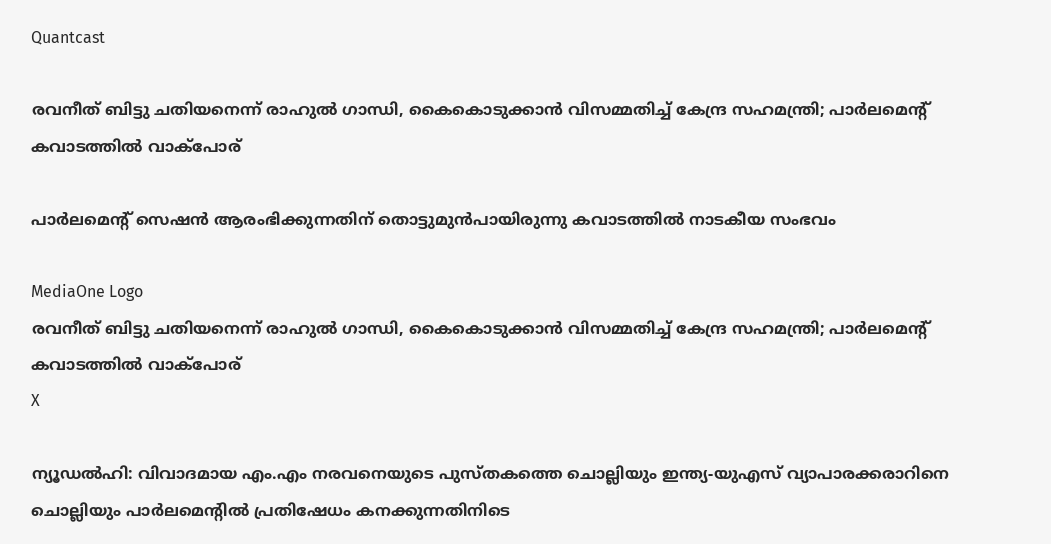Quantcast

രവനീത് ബിട്ടു ചതിയനെന്ന് രാഹുൽ ഗാന്ധി, കൈകൊടുക്കാൻ വിസമ്മതിച്ച് കേന്ദ്ര സഹമന്ത്രി; പാർലമെന്‍റ് കവാടത്തിൽ വാക്പോര്

പാർലമെന്‍റ് സെഷൻ ആരംഭിക്കുന്നതിന് തൊട്ടുമുൻപായിരുന്നു കവാടത്തിൽ നാടകീയ സംഭവം

MediaOne Logo
രവനീത് ബിട്ടു ചതിയനെന്ന് രാഹുൽ ഗാന്ധി, കൈകൊടുക്കാൻ വിസമ്മതിച്ച് കേന്ദ്ര സഹമന്ത്രി; പാർലമെന്‍റ് കവാടത്തിൽ വാക്പോര്
X

ന്യൂഡല്‍ഹി: വിവാദമായ എം.എം നരവനെയുടെ പുസ്തകത്തെ ചൊല്ലിയും ഇന്ത്യ-യുഎസ് വ്യാപാരക്കരാറിനെ ചൊല്ലിയും പാര്‍ലമെന്റില്‍ പ്രതിഷേധം കനക്കുന്നതിനിടെ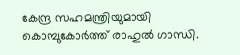കേന്ദ്ര സഹമന്ത്രിയുമായി കൊമ്പുകോര്‍ത്ത് രാഹുല്‍ ഗാന്ധി.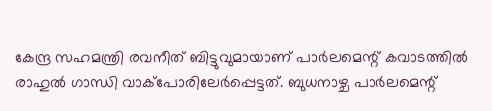കേന്ദ്ര സഹമന്ത്രി രവനീത് ബിട്ടുവുമായാണ് പാര്‍ലമെന്റ് കവാടത്തില്‍ രാഹുല്‍ ഗാന്ധി വാക്‌പോരിലേര്‍പ്പെട്ടത്. ബുധനാഴ്ച പാര്‍ലമെന്റ്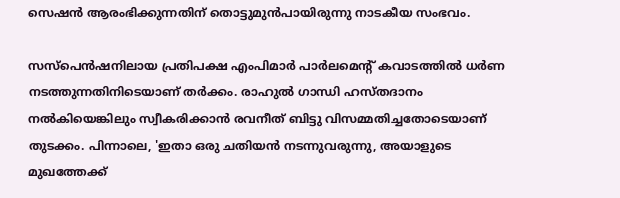സെഷന്‍ ആരംഭിക്കുന്നതിന് തൊട്ടുമുന്‍പായിരുന്നു നാടകീയ സംഭവം.

സസ്‌പെന്‍ഷനിലായ പ്രതിപക്ഷ എംപിമാര്‍ പാര്‍ലമെന്റ് കവാടത്തില്‍ ധര്‍ണ നടത്തുന്നതിനിടെയാണ് തര്‍ക്കം. രാഹുല്‍ ഗാന്ധി ഹസ്തദാനം നല്‍കിയെങ്കിലും സ്വീകരിക്കാന്‍ രവനീത് ബിട്ടു വിസമ്മതിച്ചതോടെയാണ് തുടക്കം. പിന്നാലെ, 'ഇതാ ഒരു ചതിയന്‍ നടന്നുവരുന്നു, അയാളുടെ മുഖത്തേക്ക്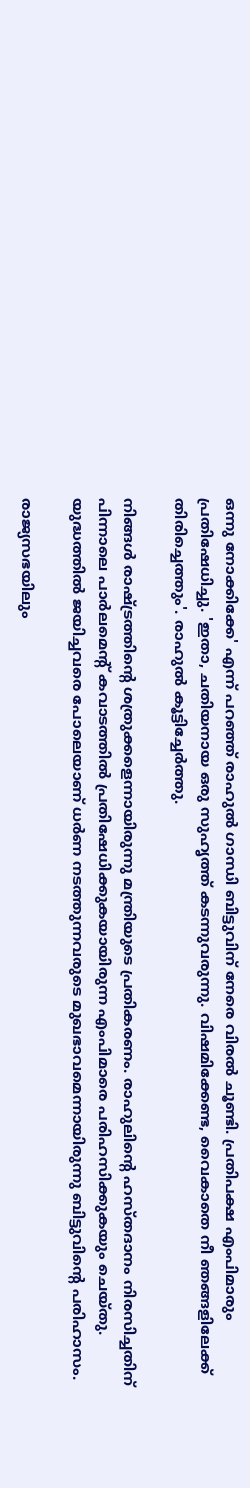ഒന്നു നോക്കിക്കേ' എന്ന് പറഞ്ഞ് രാഹുല്‍ ഗാന്ധി ബിട്ടുവിന് നേരെ വിരല്‍ ചൂണ്ടി. പ്രതിപക്ഷ എംപിമാരും പ്രതിഷേധിച്ചു. 'ഇതാ, ചതിയനായ ഒരു സുഹൃത്ത് കടന്നുവരുന്നു. വിഷമിക്കേണ്ട, വൈകാതെ നീ ഞങ്ങളിലേക്ക് തിരിച്ചെത്തും'. രാഹുല്‍ കൂട്ടിച്ചേര്‍ത്തു.

നിങ്ങള്‍ രാഷ്ട്രത്തിന്റെ ശത്രുക്കളെന്നായിരുന്നു മന്ത്രിയുടെ പ്രതികരണം. രാഹുലിന്റെ ഹസ്തദാനം നിരസിച്ചതിന് പിന്നാലെ പാര്‍ലമെന്റ് കവാടത്തില്‍ പ്രതിഷേധിക്കുകയായിരുന്ന എംപിമാരെ പരിഹസിക്കുകയും ചെയ്തു. യുദ്ധത്തില്‍ ജയിച്ചവരെ പോലെയാണ് ധർണ നടത്തുന്നവരുടെ മുഖഭാവമെന്നായിരുന്നു ബിട്ടുവിന്റെ പരിഹാസം.

രാജ്യസഭയിലും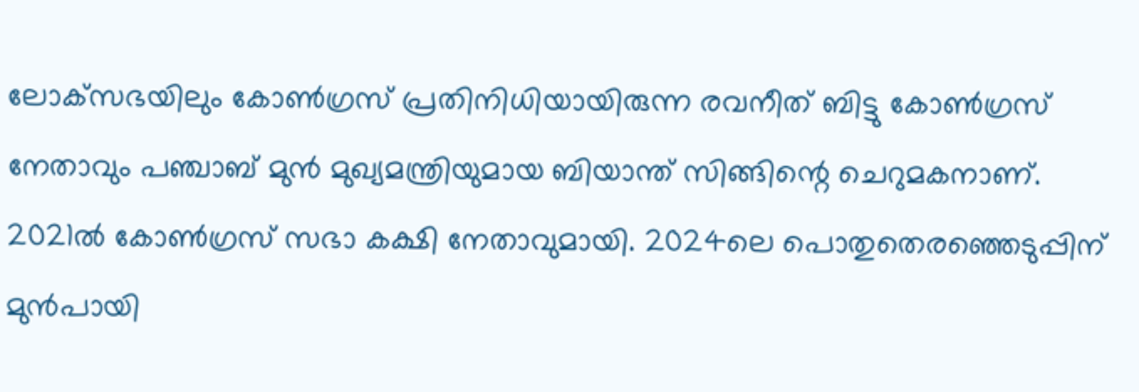ലോക്‌സഭയിലും കോണ്‍ഗ്രസ് പ്രതിനിധിയായിരുന്ന രവനീത് ബിട്ടു കോണ്‍ഗ്രസ് നേതാവും പഞ്ചാബ് മുന്‍ മുഖ്യമന്ത്രിയുമായ ബിയാന്ത് സിങ്ങിന്റെ ചെറുമകനാണ്. 2021ല്‍ കോണ്‍ഗ്രസ് സഭാ കക്ഷി നേതാവുമായി. 2024ലെ പൊതുതെരഞ്ഞെടുപ്പിന് മുന്‍പായി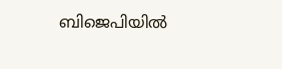ബിജെപിയില്‍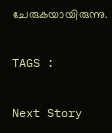ചേരുകയായിരുന്നു.

TAGS :

Next Story